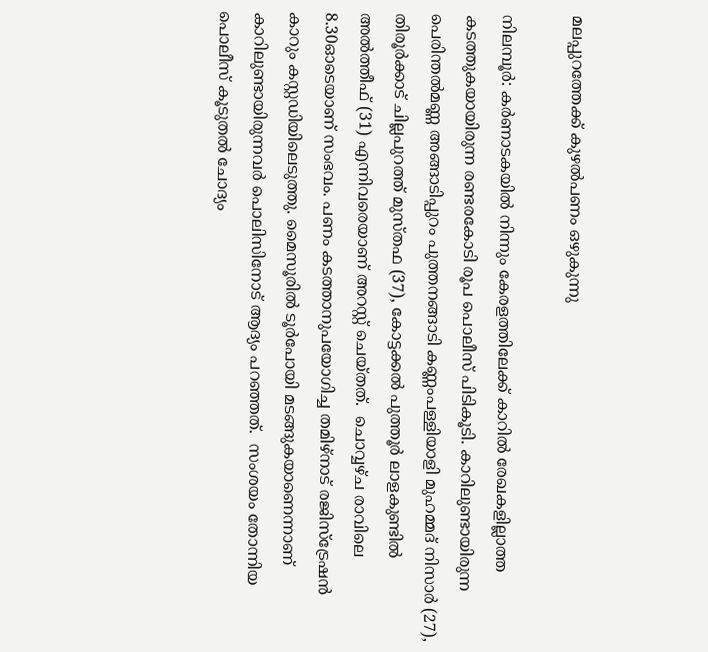മലപ്പുറത്തേക്ക് കുഴല്‍പണം ഒഴുകുന്നു

നിലമ്പൂര്‍: കര്‍ണാടകയില്‍ നിന്നും കേരളത്തിലേക്ക് കാറില്‍ രേഖകളില്ലാത്ത കടത്തുകയായിരുന്ന രണ്ടരകോടി രൂപ പൊലീസ് പിടികൂടി. കാറിലുണ്ടായിരുന്ന പെരിന്തല്‍മണ്ണ അങ്ങാടിപ്പുറം പുത്തനങ്ങാടി കണ്ണംപള്ളിയാളി മുഹമ്മദ് നിസാര്‍ (27), തിരൂര്‍ക്കാട് ചില്ലപുറത്ത് മുസ്തഫ (37), കോട്ടക്കല്‍ പുത്തൂര്‍ ലാളകുണ്ടില്‍ അല്‍ത്തീഫ് (31) എന്നിവരെയാണ് അറസ്റ്റ് ചെയ്തത്.  ചൊവ്വഴ്ച രാവിലെ 8.30ഓടെയാണ് സംഭവം. പണം കടത്താനുപയോഗിച്ച തമിഴ്‌നാട് രജിസ്‌ട്രേഷന്‍ കാറും കസ്റ്റഡിയിലെടുത്തു. മൈസൂരില്‍ ടൂര്‍പോയി മടങ്ങുകയാണെന്നാണ് കാറിലുണ്ടായിരുന്നവര്‍ പൊലിസിനോട് ആദ്യം പറഞ്ഞത്.  സംശയം തോന്നിയ പൊലീസ് കൂടുതല്‍ ചോദ്യം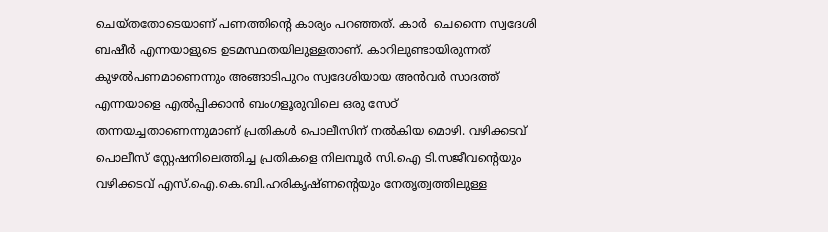ചെയ്തതോടെയാണ് പണത്തിന്റെ കാര്യം പറഞ്ഞത്. കാര്‍  ചെന്നൈ സ്വദേശി ബഷീര്‍ എന്നയാളുടെ ഉടമസ്ഥതയിലുള്ളതാണ്. കാറിലുണ്ടായിരുന്നത് കുഴല്‍പണമാണെന്നും അങ്ങാടിപുറം സ്വദേശിയായ അന്‍വര്‍ സാദത്ത് എന്നയാളെ എല്‍പ്പിക്കാന്‍ ബംഗളൂരുവിലെ ഒരു സേഠ് തന്നയച്ചതാണെന്നുമാണ് പ്രതികള്‍ പൊലീസിന് നല്‍കിയ മൊഴി. വഴിക്കടവ് പൊലീസ് സ്റ്റേഷനിലെത്തിച്ച പ്രതികളെ നിലമ്പൂര്‍ സി.ഐ ടി.സജീവന്റെയും വഴിക്കടവ് എസ്.ഐ.കെ.ബി.ഹരികൃഷ്ണന്റെയും നേതൃത്വത്തിലുള്ള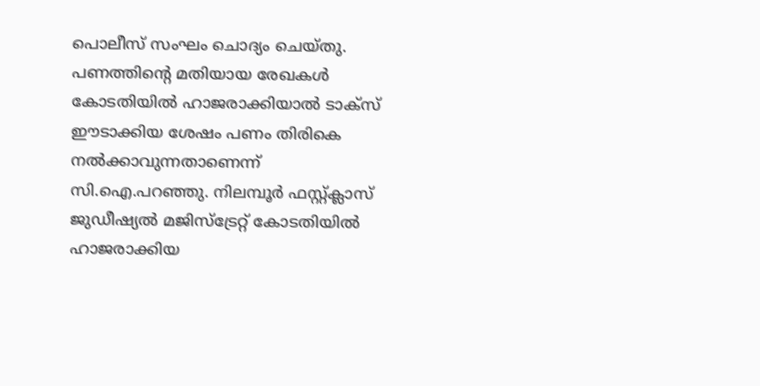പൊലീസ് സംഘം ചൊദ്യം ചെയ്തു. പണത്തിന്റെ മതിയായ രേഖകള്‍ കോടതിയില്‍ ഹാജരാക്കിയാല്‍ ടാക്‌സ് ഈടാക്കിയ ശേഷം പണം തിരികെ നല്‍ക്കാവുന്നതാണെന്ന് സി.ഐ.പറഞ്ഞു. നിലമ്പൂര്‍ ഫസ്റ്റ്ക്ലാസ് ജുഡീഷ്യല്‍ മജിസ്‌ട്രേറ്റ് കോടതിയില്‍ ഹാജരാക്കിയ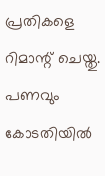പ്രതികളെ റിമാന്റ് ചെയ്തു. പണവും കോടതിയില്‍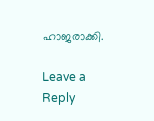ഹാജരാക്കി.

Leave a Reply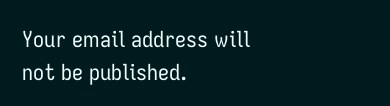Your email address will not be published.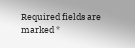Required fields are marked *